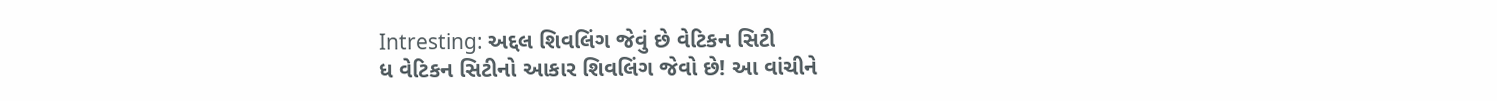Intresting: અદ્દલ શિવલિંગ જેવું છે વેટિકન સિટી
ધ વેટિકન સિટીનો આકાર શિવલિંગ જેવો છે! આ વાંચીને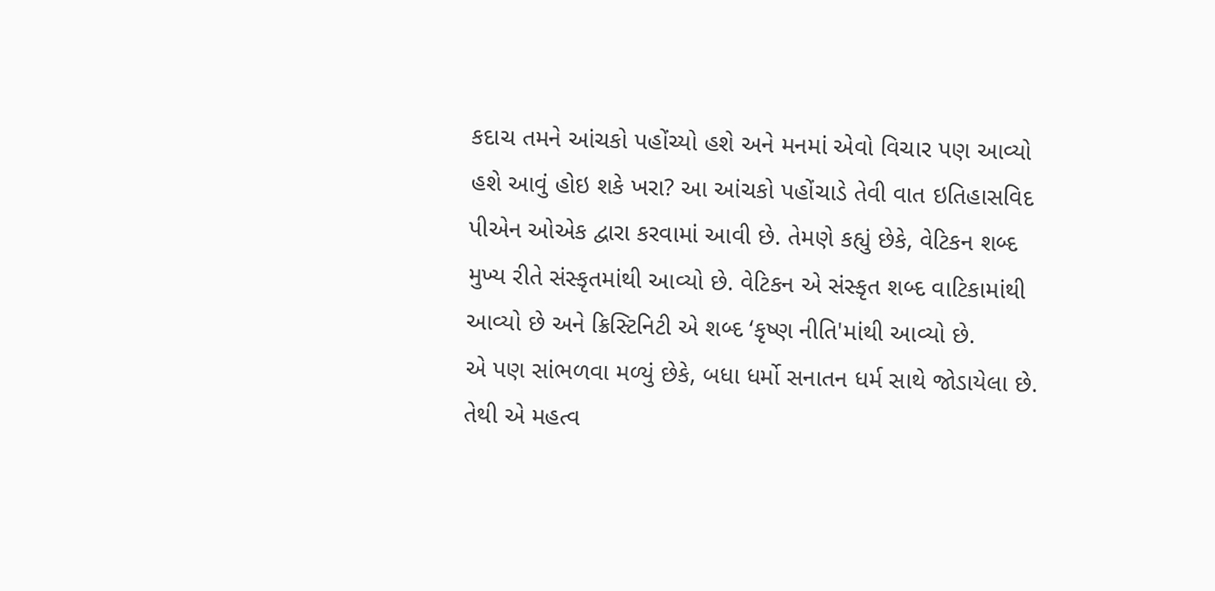કદાચ તમને આંચકો પહોંચ્યો હશે અને મનમાં એવો વિચાર પણ આવ્યો હશે આવું હોઇ શકે ખરા? આ આંચકો પહોંચાડે તેવી વાત ઇતિહાસવિદ પીએન ઓએક દ્વારા કરવામાં આવી છે. તેમણે કહ્યું છેકે, વેટિકન શબ્દ મુખ્ય રીતે સંસ્કૃતમાંથી આવ્યો છે. વેટિકન એ સંસ્કૃત શબ્દ વાટિકામાંથી આવ્યો છે અને ક્રિસ્ટિનિટી એ શબ્દ ‘કૃષ્ણ નીતિ'માંથી આવ્યો છે.
એ પણ સાંભળવા મળ્યું છેકે, બધા ધર્મો સનાતન ધર્મ સાથે જોડાયેલા છે. તેથી એ મહત્વ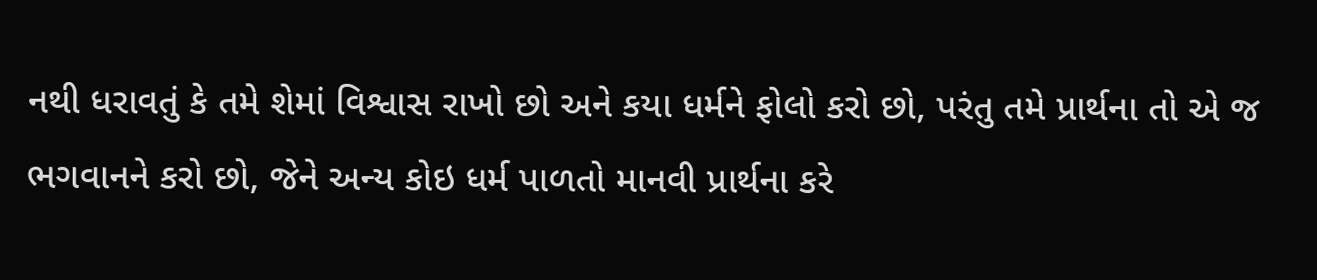નથી ધરાવતું કે તમે શેમાં વિશ્વાસ રાખો છો અને કયા ધર્મને ફોલો કરો છો, પરંતુ તમે પ્રાર્થના તો એ જ ભગવાનને કરો છો, જેને અન્ય કોઇ ધર્મ પાળતો માનવી પ્રાર્થના કરે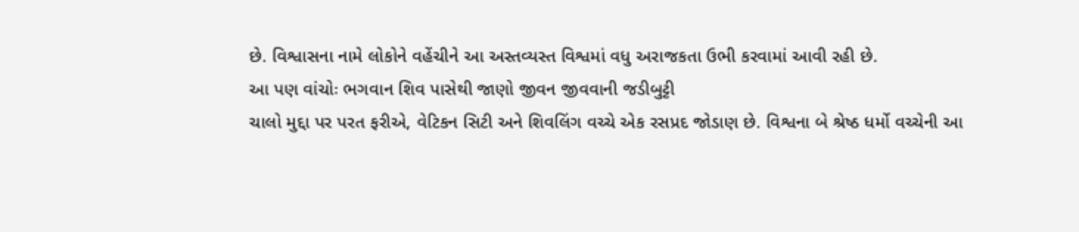છે. વિશ્વાસના નામે લોકોને વહેંચીને આ અસ્તવ્યસ્ત વિશ્વમાં વધુ અરાજકતા ઉભી કરવામાં આવી રહી છે.
આ પણ વાંચોઃ ભગવાન શિવ પાસેથી જાણો જીવન જીવવાની જડીબુટ્ટી
ચાલો મુદ્દા પર પરત ફરીએ, વેટિકન સિટી અને શિવલિંગ વચ્ચે એક રસપ્રદ જોડાણ છે. વિશ્વના બે શ્રેષ્ઠ ધર્મો વચ્ચેની આ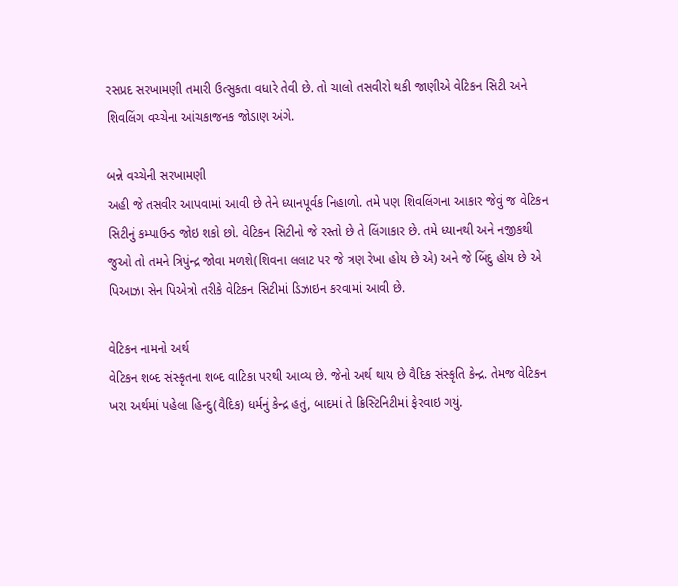રસપ્રદ સરખામણી તમારી ઉત્સુકતા વધારે તેવી છે. તો ચાલો તસવીરો થકી જાણીએ વેટિકન સિટી અને શિવલિંગ વચ્ચેના આંચકાજનક જોડાણ અંગે.

બન્ને વચ્ચેની સરખામણી
અહી જે તસવીર આપવામાં આવી છે તેને ધ્યાનપૂર્વક નિહાળો. તમે પણ શિવલિંગના આકાર જેવું જ વેટિકન સિટીનું કમ્પાઉન્ડ જોઇ શકો છો. વેટિકન સિટીનો જે રસ્તો છે તે લિંગાકાર છે. તમે ધ્યાનથી અને નજીકથી જુઓ તો તમને ત્રિપુંન્દ્ર જોવા મળશે(શિવના લલાટ પર જે ત્રણ રેખા હોય છે એ) અને જે બિંદુ હોય છે એ પિઆઝા સેન પિએત્રો તરીકે વેટિકન સિટીમાં ડિઝાઇન કરવામાં આવી છે.

વેટિકન નામનો અર્થ
વેટિકન શબ્દ સંસ્કૃતના શબ્દ વાટિકા પરથી આવ્ય છે. જેનો અર્થ થાય છે વૈદિક સંસ્કૃતિ કેન્દ્ર. તેમજ વેટિકન ખરા અર્થમાં પહેલા હિન્દુ(વૈદિક) ધર્મનું કેન્દ્ર હતું, બાદમાં તે ક્રિસ્ટિનિટીમાં ફેરવાઇ ગયું.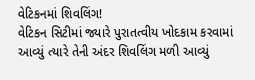વેટિકનમાં શિવલિંગ!
વેટિકન સિટીમાં જ્યારે પુરાતત્વીય ખોદકામ કરવામાં આવ્યું ત્યારે તેની અંદર શિવલિંગ મળી આવ્યું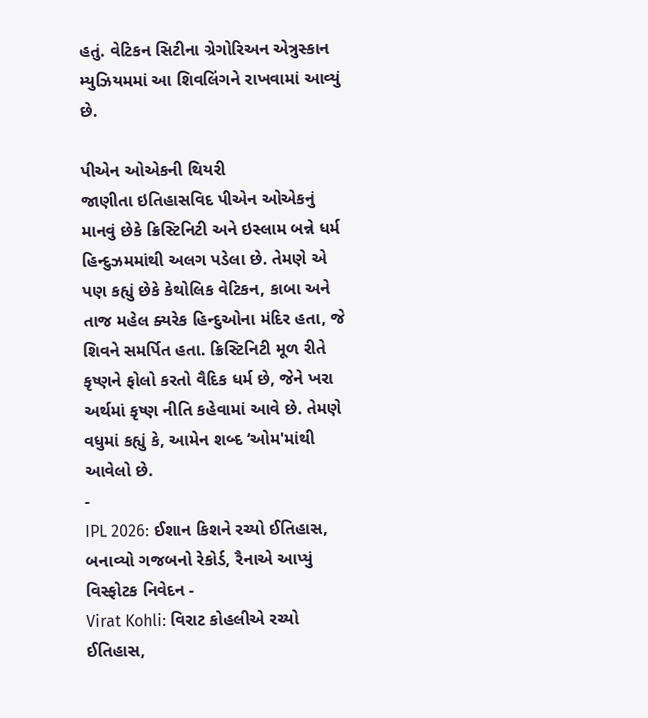હતું. વેટિકન સિટીના ગ્રેગોરિઅન એત્રુસ્કાન મ્યુઝિયમમાં આ શિવલિંગને રાખવામાં આવ્યું છે.

પીએન ઓએકની થિયરી
જાણીતા ઇતિહાસવિદ પીએન ઓએકનું માનવું છેકે ક્રિસ્ટિનિટી અને ઇસ્લામ બન્ને ધર્મ હિન્દુઝમમાંથી અલગ પડેલા છે. તેમણે એ પણ કહ્યું છેકે કેથોલિક વેટિકન, કાબા અને તાજ મહેલ ક્યરેક હિન્દુઓના મંદિર હતા, જે શિવને સમર્પિત હતા. ક્રિસ્ટિનિટી મૂળ રીતે કૃષ્ણને ફોલો કરતો વૈદિક ધર્મ છે, જેને ખરા અર્થમાં કૃષ્ણ નીતિ કહેવામાં આવે છે. તેમણે વધુમાં કહ્યું કે, આમેન શબ્દ ‘ઓમ'માંથી આવેલો છે.
-
IPL 2026: ઈશાન કિશને રચ્યો ઈતિહાસ, બનાવ્યો ગજબનો રેકોર્ડ, રૈનાએ આપ્યું વિસ્ફોટક નિવેદન -
Virat Kohli: વિરાટ કોહલીએ રચ્યો ઈતિહાસ,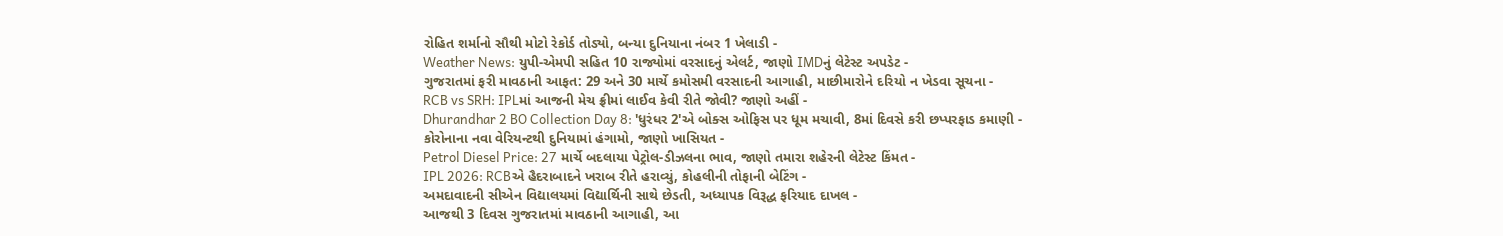રોહિત શર્માનો સૌથી મોટો રેકોર્ડ તોડ્યો, બન્યા દુનિયાના નંબર 1 ખેલાડી -
Weather News: યુપી-એમપી સહિત 10 રાજ્યોમાં વરસાદનું એલર્ટ, જાણો IMDનું લેટેસ્ટ અપડેટ -
ગુજરાતમાં ફરી માવઠાની આફત: 29 અને 30 માર્ચે કમોસમી વરસાદની આગાહી, માછીમારોને દરિયો ન ખેડવા સૂચના -
RCB vs SRH: IPLમાં આજની મેચ ફ્રીમાં લાઈવ કેવી રીતે જોવી? જાણો અહીં -
Dhurandhar 2 BO Collection Day 8: 'ધુરંધર 2'એ બોક્સ ઓફિસ પર ધૂમ મચાવી, 8માં દિવસે કરી છપ્પરફાડ કમાણી -
કોરોનાના નવા વેરિયન્ટથી દુનિયામાં હંગામો, જાણો ખાસિયત -
Petrol Diesel Price: 27 માર્ચે બદલાયા પેટ્રોલ-ડીઝલના ભાવ, જાણો તમારા શહેરની લેટેસ્ટ કિંમત -
IPL 2026: RCBએ હૈદરાબાદને ખરાબ રીતે હરાવ્યું, કોહલીની તોફાની બેટિંગ -
અમદાવાદની સીએન વિદ્યાલયમાં વિદ્યાર્થિની સાથે છેડતી, અધ્યાપક વિરૂદ્ધ ફરિયાદ દાખલ -
આજથી 3 દિવસ ગુજરાતમાં માવઠાની આગાહી, આ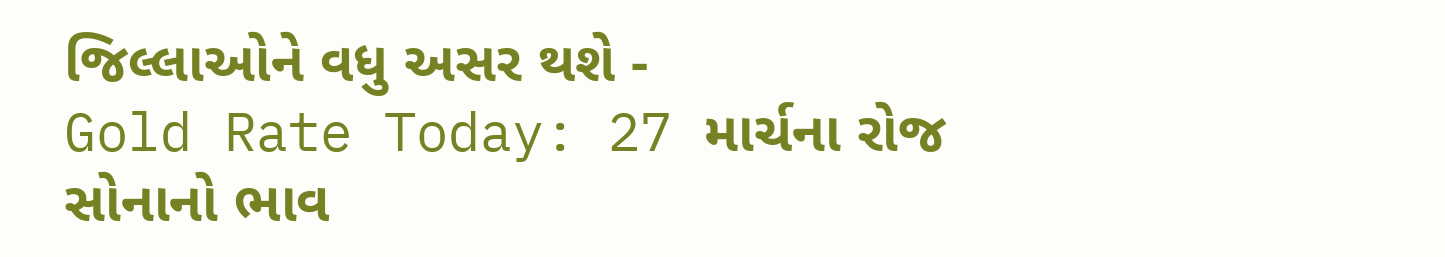જિલ્લાઓને વધુ અસર થશે -
Gold Rate Today: 27 માર્ચના રોજ સોનાનો ભાવ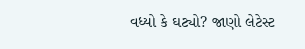વધ્યો કે ઘટ્યો? જાણો લેટેસ્ટ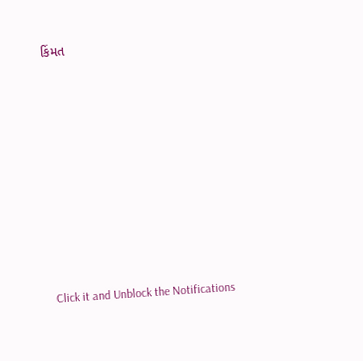કિંમત










Click it and Unblock the Notifications